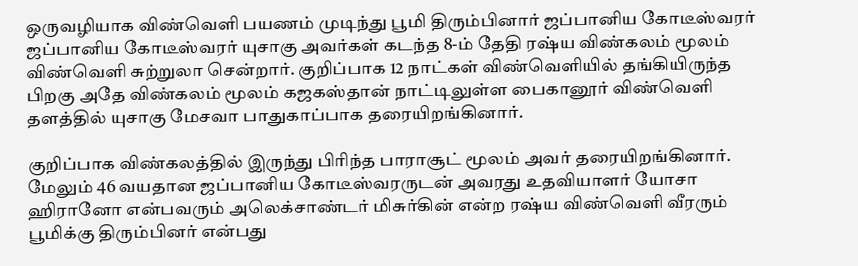ஒருவழியாக விண்வெளி பயணம் முடிந்து பூமி திரும்பினார் ஜப்பானிய கோடீஸ்வரர்
ஜப்பானிய கோடீஸ்வரர் யுசாகு அவர்கள் கடந்த 8-ம் தேதி ரஷ்ய விண்கலம் மூலம் விண்வெளி சுற்றுலா சென்றார். குறிப்பாக 12 நாட்கள் விண்வெளியில் தங்கியிருந்த பிறகு அதே விண்கலம் மூலம் கஜகஸ்தான் நாட்டிலுள்ள பைகானூர் விண்வெளி தளத்தில் யுசாகு மேசவா பாதுகாப்பாக தரையிறங்கினார்.

குறிப்பாக விண்கலத்தில் இருந்து பிரிந்த பாராசூட் மூலம் அவர் தரையிறங்கினார். மேலும் 46 வயதான ஜப்பானிய கோடீஸ்வரருடன் அவரது உதவியாளர் யோசா ஹிரானோ என்பவரும் அலெக்சாண்டர் மிசுர்கின் என்ற ரஷ்ய விண்வெளி வீரரும் பூமிக்கு திரும்பினர் என்பது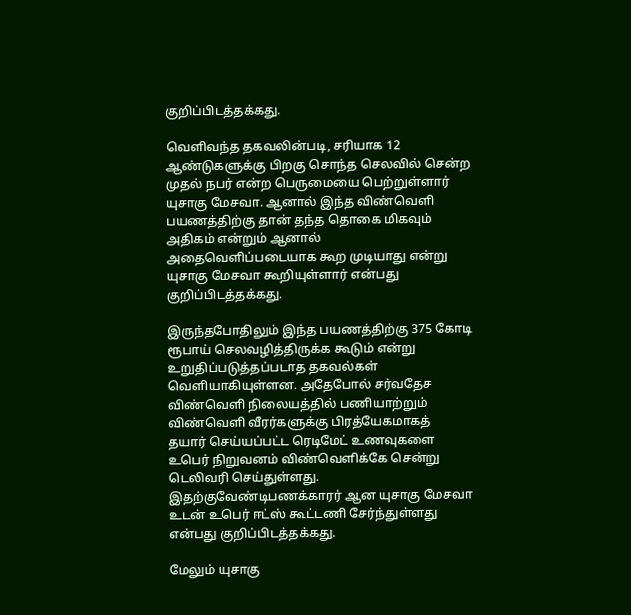குறிப்பிடத்தக்கது.

வெளிவந்த தகவலின்படி, சரியாக 12 ஆண்டுகளுக்கு பிறகு சொந்த செலவில் சென்ற முதல் நபர் என்ற பெருமையை பெற்றுள்ளார்
யுசாகு மேசவா. ஆனால் இந்த விண்வெளி பயணத்திற்கு தான் தந்த தொகை மிகவும் அதிகம் என்றும் ஆனால் அதைவெளிப்படையாக கூற முடியாது என்று யுசாகு மேசவா கூறியுள்ளார் என்பது குறிப்பிடத்தக்கது.

இருந்தபோதிலும் இந்த பயணத்திற்கு 375 கோடி ரூபாய் செலவழித்திருக்க கூடும் என்று உறுதிப்படுத்தப்படாத தகவல்கள்
வெளியாகியுள்ளன. அதேபோல் சர்வதேச விண்வெளி நிலையத்தில் பணியாற்றும் விண்வெளி வீரர்களுக்கு பிரத்யேகமாகத்
தயார் செய்யப்பட்ட ரெடிமேட் உணவுகளை உபெர் நிறுவனம் விண்வெளிக்கே சென்று டெலிவரி செய்துள்ளது. இதற்குவேண்டிபணக்காரர் ஆன யுசாகு மேசவா உடன் உபெர் ஈட்ஸ் கூட்டணி சேர்ந்துள்ளது என்பது குறிப்பிடத்தக்கது.

மேலும் யுசாகு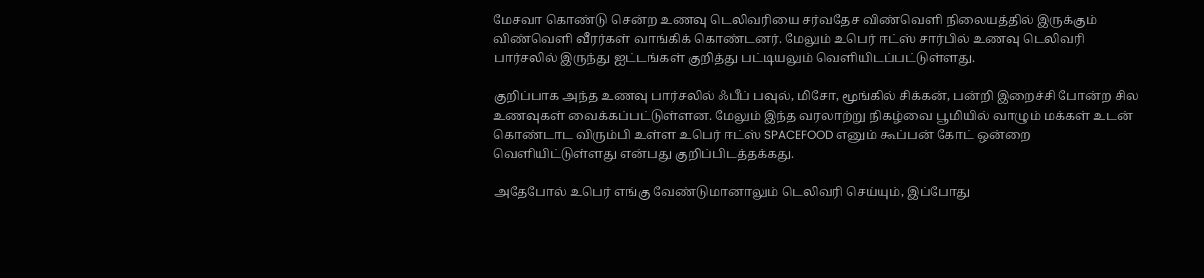மேசவா கொண்டு சென்ற உணவு டெலிவரியை சர்வதேச விண்வெளி நிலையத்தில் இருக்கும் விண்வெளி வீரர்கள் வாங்கிக் கொண்டனர். மேலும் உபெர் ஈட்ஸ் சார்பில் உணவு டெலிவரி பார்சலில் இருந்து ஐட்டங்கள் குறித்து பட்டியலும் வெளியிடப்பட்டுள்ளது.

குறிப்பாக அந்த உணவு பார்சலில் ஃபீப் பவுல், மிசோ, மூங்கில் சிக்கன், பன்றி இறைச்சி போன்ற சில உணவுகள் வைக்கப்பட்டுள்ளன. மேலும் இந்த வரலாற்று நிகழ்வை பூமியில் வாழும் மக்கள் உடன் கொண்டாட விரும்பி உள்ள உபெர் ஈட்ஸ் SPACEFOOD எனும் கூப்பன் கோட் ஒன்றை வெளியிட்டுள்ளது என்பது குறிப்பிடத்தக்கது.

அதேபோல் உபெர் எங்கு வேண்டுமானாலும் டெலிவரி செய்யும், இப்போது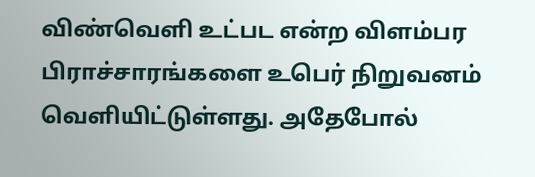விண்வெளி உட்பட என்ற விளம்பர பிராச்சாரங்களை உபெர் நிறுவனம் வெளியிட்டுள்ளது. அதேபோல்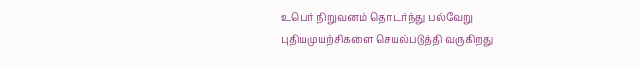உபெர் நிறுவனம் தொடர்ந்து பல்வேறு புதியமுயற்சிகளை செயல்படுத்தி வருகிறது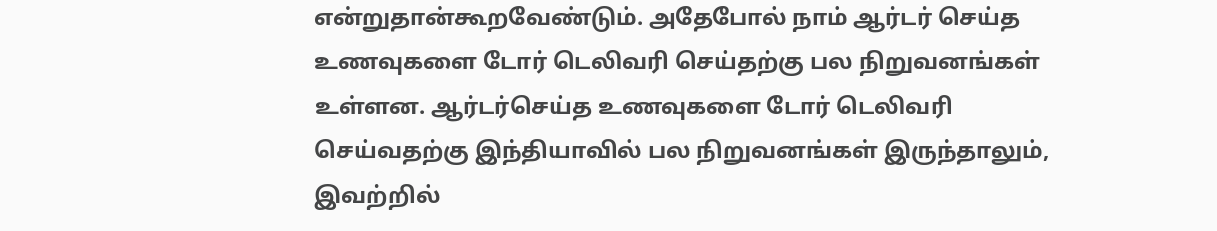என்றுதான்கூறவேண்டும். அதேபோல் நாம் ஆர்டர் செய்த உணவுகளை டோர் டெலிவரி செய்தற்கு பல நிறுவனங்கள் உள்ளன. ஆர்டர்செய்த உணவுகளை டோர் டெலிவரி செய்வதற்கு இந்தியாவில் பல நிறுவனங்கள் இருந்தாலும், இவற்றில்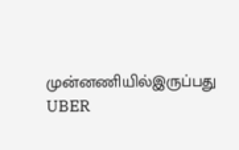முன்னணியில்இருப்பது UBER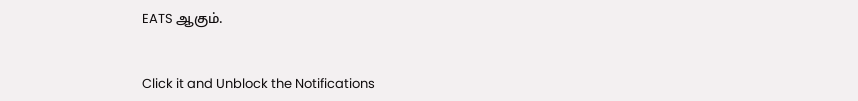EATS ஆகும்.


Click it and Unblock the Notifications